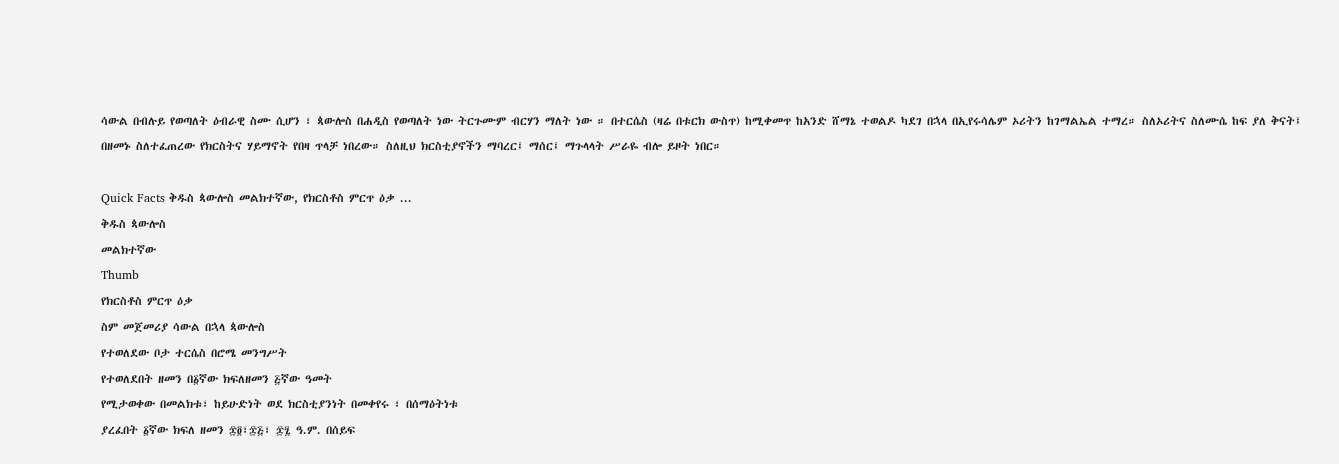ሳውል በብሉይ የወጣለት ዕብራዊ ስሙ ሲሆን ፣ ጳውሎስ በሐዲስ የወጣለት ነው ትርጉሙም ብርሃን ማለት ነው ። በተርሴስ (ዛሬ በቱርክ ውስጥ) ከሚቀመጥ ከአንድ ሸማኔ ተወልዶ ካደገ በኋላ በኢየሩሳሌም ኦሪትን ከገማልኤል ተማረ። ስለኦሪትና ስለሙሴ ከፍ ያለ ቅናት፤ በዘመኑ ስለተፈጠረው የክርስትና ሃይማኖት የበዛ ጥላቻ ነበረው። ስለዚህ ክርስቲያኖችን ማባረር፤ ማሰር፤ ማጉላላት ሥራዬ ብሎ ይዞት ነበር።

Quick Facts ቅዱስ ጳውሎስ መልክተኛው, የክርስቶስ ምርጥ ዕቃ ...
ቅዱስ ጳውሎስ
መልክተኛው
Thumb
የክርስቶስ ምርጥ ዕቃ
ስም መጀመሪያ ሳውል በኋላ ጳውሎስ
የተወለደው ቦታ ተርሴስ በሮሜ መንግሥት
የተወለደበት ዘመን በ፩ኛው ክፍለዘመን ፭ኛው ዓመት
የሚታወቀው በመልክቱ፣ ከይሁድነት ወደ ክርስቲያንነት በመቀየሩ ፣ በሰማዕትነቱ
ያረፈበት ፩ኛው ክፍለ ዘመን ፷፬፣፷፭፣ ፷፯ ዓ.ም. በሰይፍ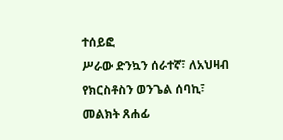ተሰይፎ
ሥራው ድንኳን ሰራተኛ፣ ለአህዛብ የክርስቶስን ወንጌል ሰባኪ፣ መልክት ጸሐፊ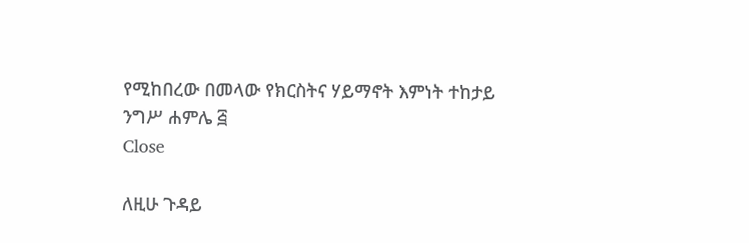የሚከበረው በመላው የክርስትና ሃይማኖት እምነት ተከታይ
ንግሥ ሐምሌ ፭
Close

ለዚሁ ጉዳይ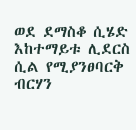ወደ ደማስቆ ሲሄድ እከተማይቱ ሊደርስ ሲል የሚያንፀባርቅ ብርሃን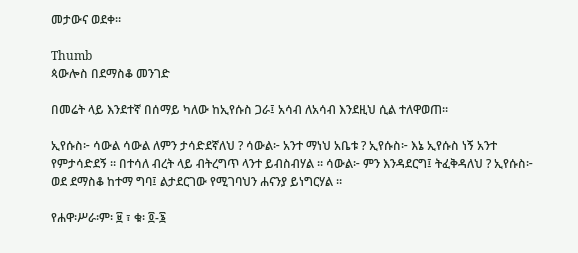መታውና ወደቀ።

Thumb
ጳውሎስ በደማስቆ መንገድ

በመሬት ላይ እንደተኛ በሰማይ ካለው ከኢየሱስ ጋራ፤ አሳብ ለአሳብ እንደዚህ ሲል ተለዋወጠ።

ኢየሱስ፦ ሳውል ሳውል ለምን ታሳድደኛለህ ? ሳውል፦ አንተ ማነህ አቤቱ ? ኢየሱስ፦ እኔ ኢየሱስ ነኝ አንተ የምታሳድደኝ ። በተሳለ ብረት ላይ ብትረግጥ ላንተ ይብስብሃል ። ሳውል፦ ምን እንዳደርግ፤ ትፈቅዳለህ ? ኢየሱስ፦ ወደ ደማስቆ ከተማ ግባ፤ ልታደርገው የሚገባህን ሐናንያ ይነግርሃል ።

የሐዋ፡ሥራ፡ም፡ ፱ ፣ ቁ፡ ፬-፮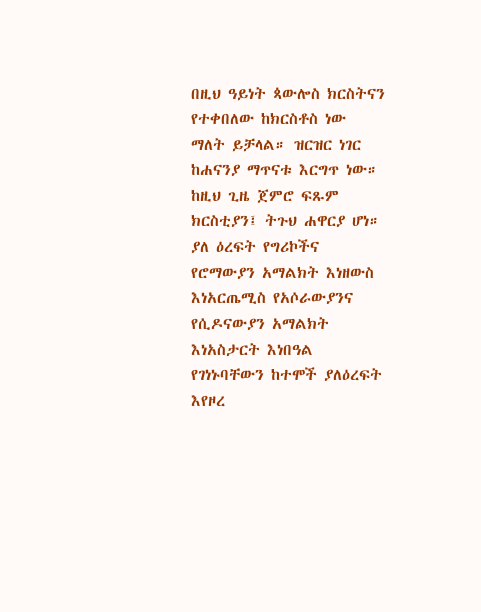በዚህ ዓይነት ጳውሎስ ክርስትናን የተቀበለው ከክርስቶስ ነው ማለት ይቻላል። ዝርዝር ነገር ከሐናንያ ማጥናቱ እርግጥ ነው። ከዚህ ጊዜ ጀምሮ ፍጹም ክርስቲያን፤ ትጉህ ሐዋርያ ሆነ። ያለ ዕረፍት የግሪኮችና የሮማውያን አማልክት እነዘውስ እነአርጤሚስ የአሶራውያንና የሲዶናውያን አማልክት እነአስታርት እነበዓል የገነኑባቸውን ከተሞች ያለዕረፍት እየዞረ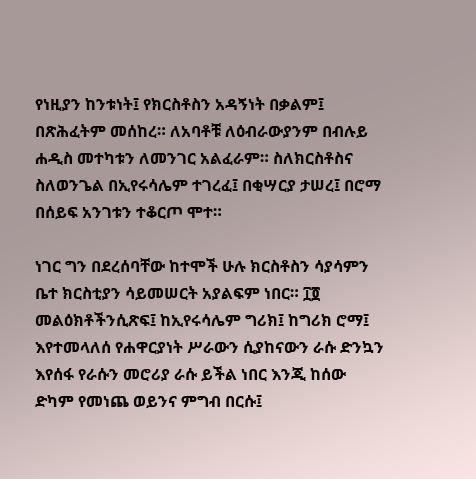የነዚያን ከንቱነት፤ የክርስቶስን አዳኝነት በቃልም፤ በጽሕፈትም መሰከረ። ለአባቶቹ ለዕብራውያንም በብሉይ ሐዲስ መተካቱን ለመንገር አልፈራም። ስለክርስቶስና ስለወንጌል በኢየሩሳሌም ተገረፈ፤ በቂሣርያ ታሠረ፤ በሮማ በሰይፍ አንገቱን ተቆርጦ ሞተ።

ነገር ግን በደረሰባቸው ከተሞች ሁሉ ክርስቶስን ሳያሳምን ቤተ ክርስቲያን ሳይመሠርት አያልፍም ነበር። ፲፬ መልዕክቶችንሲጽፍ፤ ከኢየሩሳሌም ግሪክ፤ ከግሪክ ሮማ፤ እየተመላለሰ የሐዋርያነት ሥራውን ሲያከናውን ራሱ ድንኳን እየሰፋ የራሱን መሮሪያ ራሱ ይችል ነበር እንጂ ከሰው ድካም የመነጨ ወይንና ምግብ በርሱ፤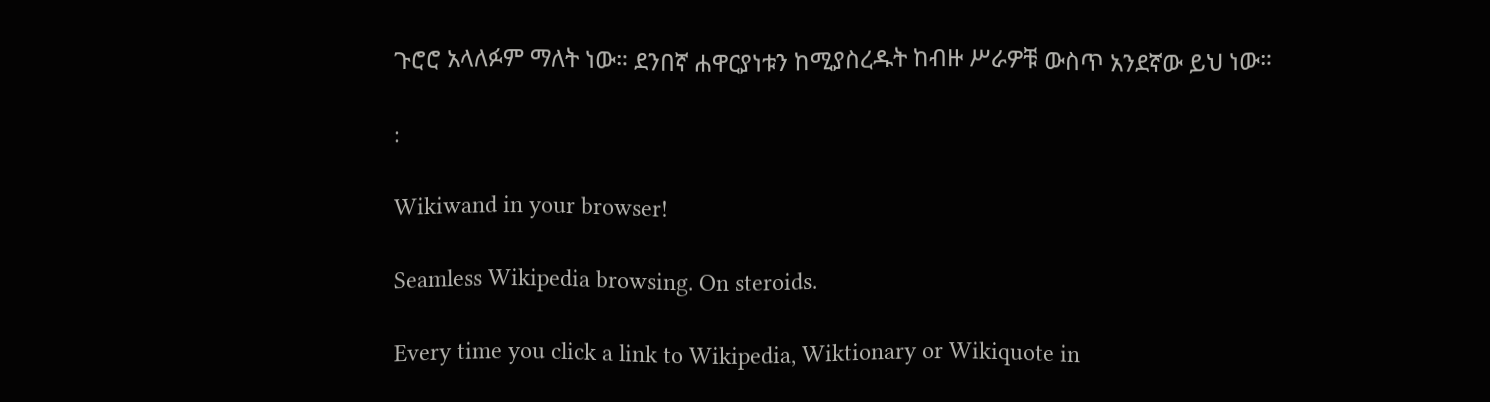ጉሮሮ አላለፉም ማለት ነው። ደንበኛ ሐዋርያነቱን ከሚያስረዱት ከብዙ ሥራዎቹ ውስጥ አንደኛው ይህ ነው።

:

Wikiwand in your browser!

Seamless Wikipedia browsing. On steroids.

Every time you click a link to Wikipedia, Wiktionary or Wikiquote in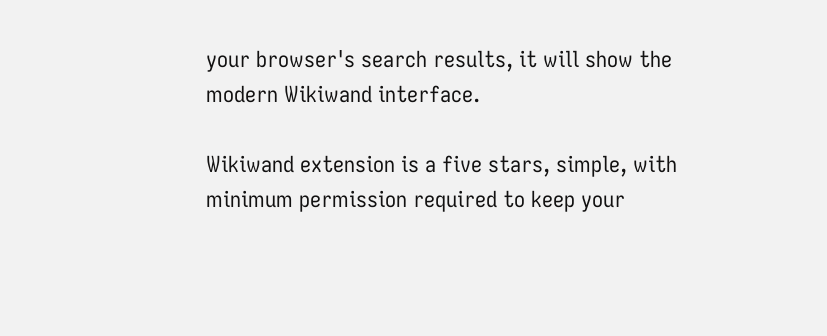your browser's search results, it will show the modern Wikiwand interface.

Wikiwand extension is a five stars, simple, with minimum permission required to keep your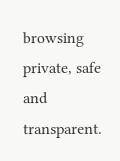browsing private, safe and transparent.